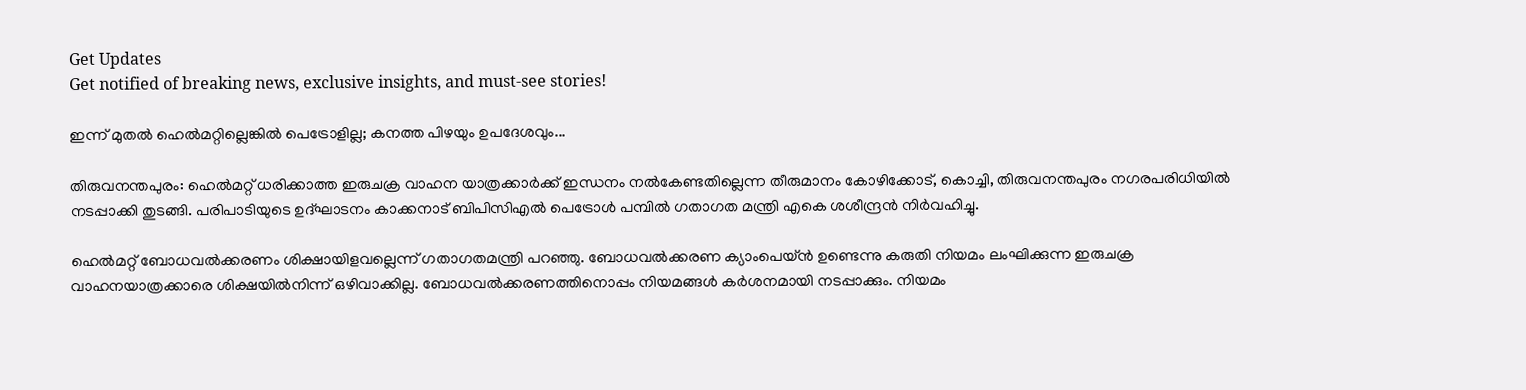Get Updates
Get notified of breaking news, exclusive insights, and must-see stories!

ഇന്ന് മുതല്‍ ഹെല്‍മറ്റില്ലെങ്കില്‍ പെട്രോളില്ല; കനത്ത പിഴയും ഉപദേശവും...

തിരുവനന്തപുരം: ഹെല്‍മറ്റ് ധരിക്കാത്ത ഇരുചക്ര വാഹന യാത്രക്കാര്‍ക്ക് ഇന്ധനം നല്‍കേണ്ടതില്ലെന്ന തീരുമാനം കോഴിക്കോട്, കൊച്ചി, തിരുവനന്തപുരം നഗരപരിധിയില്‍ നടപ്പാക്കി തുടങ്ങി. പരിപാടിയുടെ ഉദ്ഘാടനം കാക്കനാട് ബിപിസിഎല്‍ പെട്രോള്‍ പമ്പില്‍ ഗതാഗത മന്ത്രി എകെ ശശീന്ദ്രന്‍ നിര്‍വഹിച്ചു.

ഹെല്‍മറ്റ് ബോധവല്‍ക്കരണം ശിക്ഷായിളവല്ലെന്ന് ഗതാഗതമന്ത്രി പറഞ്ഞു. ബോധവല്‍ക്കരണ ക്യാംപെയ്ന്‍ ഉണ്ടെന്നു കരുതി നിയമം ലംഘിക്കുന്ന ഇരുചക്ര വാഹനയാത്രക്കാരെ ശിക്ഷയില്‍നിന്ന് ഒഴിവാക്കില്ല. ബോധവല്‍ക്കരണത്തിനൊപ്പം നിയമങ്ങള്‍ കര്‍ശനമായി നടപ്പാക്കും. നിയമം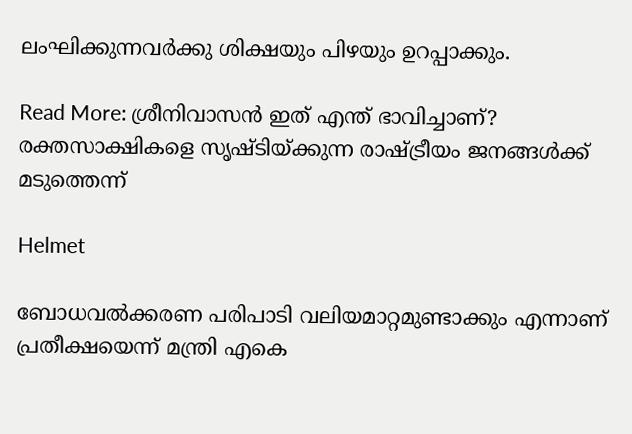ലംഘിക്കുന്നവര്‍ക്കു ശിക്ഷയും പിഴയും ഉറപ്പാക്കും.

Read More: ശ്രീനിവാസന്‍ ഇത് എന്ത് ഭാവിച്ചാണ്? രക്തസാക്ഷികളെ സൃഷ്ടിയ്ക്കുന്ന രാഷ്ട്രീയം ജനങ്ങള്‍ക്ക് മടുത്തെന്ന്

Helmet

ബോധവല്‍ക്കരണ പരിപാടി വലിയമാറ്റമുണ്ടാക്കും എന്നാണ് പ്രതീക്ഷയെന്ന് മന്ത്രി എകെ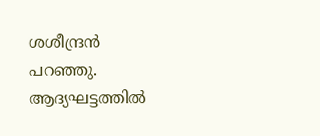ശശീന്ദ്രന്‍ പറഞ്ഞു. ആദ്യഘട്ടത്തില്‍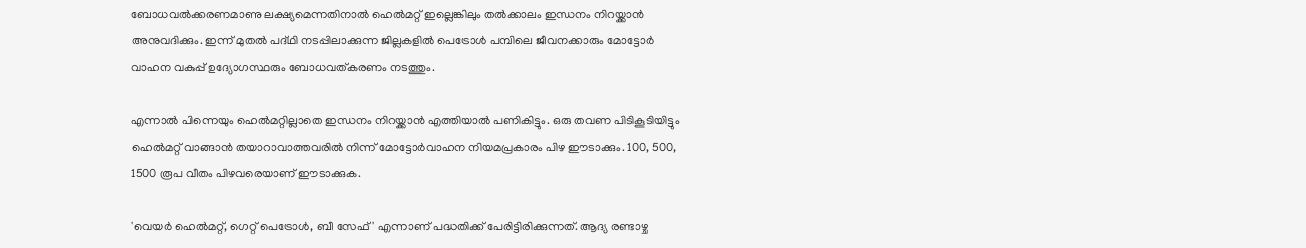ബോധവല്‍ക്കരണമാണു ലക്ഷ്യമെന്നതിനാല്‍ ഹെല്‍മറ്റ് ഇല്ലെങ്കിലും തല്‍ക്കാലം ഇന്ധനം നിറയ്ക്കാന്‍ അനുവദിക്കും. ഇന്ന് മുതല്‍ പദ്ഥി നടപ്പിലാക്കുന്ന ജില്ലകളില്‍ പെട്രോള്‍ പമ്പിലെ ജീവനക്കാരും മോട്ടോര്‍ വാഹന വകുപ്പ് ഉദ്യോഗസ്ഥരും ബോധവത്കരണം നടത്തും.

എന്നാല്‍ പിന്നെയും ഹെല്‍മറ്റില്ലാതെ ഇന്ധനം നിറയ്ക്കാന്‍ എത്തിയാല്‍ പണികിട്ടും. ഒരു തവണ പിടികൂടിയിട്ടും ഹെല്‍മറ്റ് വാങ്ങാന്‍ തയാറാവാത്തവരില്‍ നിന്ന് മോട്ടോര്‍വാഹന നിയമപ്രകാരം പിഴ ഈടാക്കും. 100, 500, 1500 രൂപ വീതം പിഴവരെയാണ് ഈടാക്കുക.

'വെയര്‍ ഹെല്‍മറ്റ്, ഗെറ്റ് പെട്രോള്‍, ബീ സേഫ്' എന്നാണ് പദ്ധതിക്ക് പേരിട്ടിരിക്കുന്നത്. ആദ്യ രണ്ടാഴ്ച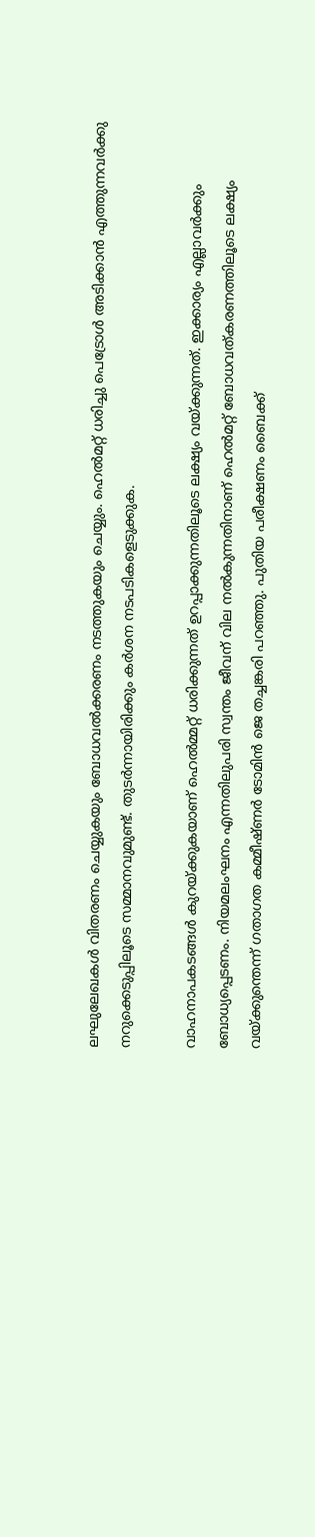ലഘുലേഖകള്‍ വിതരണം ചെയ്യുകയും ബോധവല്‍ക്കരണം നടത്തുകയും ചെയ്യും. ഹെല്‍മറ്റ് ധരിച്ചു പെട്രോള്‍ അടിക്കാന്‍ എത്തുന്നവര്‍ക്കു നറുക്കെടുപ്പിലൂടെ സമ്മാനവുമുണ്ട്. തുടര്‍ന്നായിരിക്കും കര്‍ശന നടപടികളെടുക്കുക.

വാഹനാപകടങ്ങള്‍ കുറയ്ക്കുകയാണ് ഹെല്‍മ്മറ്റ് ധരിക്കുന്നത് ഉറപ്പാക്കുന്നതിലൂടെ ലക്ഷ്യം വയ്ക്കുന്നത്. ഇക്കാര്യം എല്ലാവര്‍ക്കും ബോധ്യപ്പെടണം. നിയമലംഘനം എന്നതിലുപരി സ്വന്തം ജീവന് വില നല്‍കുന്നതിനാണ് ഹെല്‍മറ്റ് ബോധവത്കരണത്തിലൂടെ ലക്ഷ്യം വയ്ക്കുന്തെന്ന് ഗതാഗത കമ്മീഷ്ണര്‍ ടോമിന്‍ ജെ തച്ചങ്കരി പറഞ്ഞു. പുതിയ പരീക്ഷണം ബൈക്ക്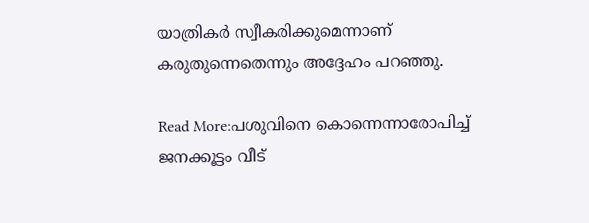യാത്രികര്‍ സ്വീകരിക്കുമെന്നാണ് കരുതുന്നെതെന്നും അദ്ദേഹം പറഞ്ഞു.

Read More:പശുവിനെ കൊന്നെന്നാരോപിച്ച് ജനക്കൂട്ടം വീട്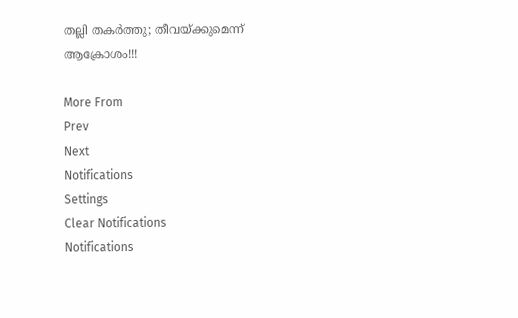തല്ലി തകര്‍ത്തു; തീവയ്ക്കുമെന്ന് ആക്രോശം!!!

More From
Prev
Next
Notifications
Settings
Clear Notifications
Notifications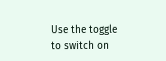Use the toggle to switch on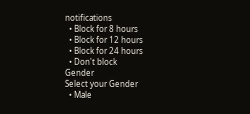notifications
  • Block for 8 hours
  • Block for 12 hours
  • Block for 24 hours
  • Don't block
Gender
Select your Gender
  • Male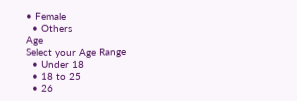• Female
  • Others
Age
Select your Age Range
  • Under 18
  • 18 to 25
  • 26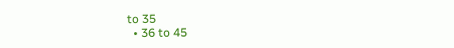to 35
  • 36 to 45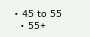• 45 to 55
  • 55+